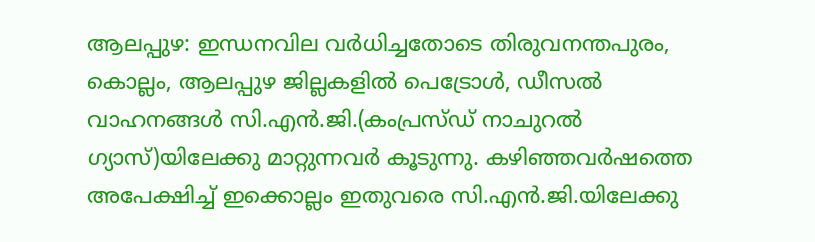ആലപ്പുഴ: ഇന്ധനവില വർധിച്ചതോടെ തിരുവനന്തപുരം, കൊല്ലം, ആലപ്പുഴ ജില്ലകളിൽ പെട്രോൾ, ഡീസൽ വാഹനങ്ങൾ സി.എൻ.ജി.(കംപ്രസ്ഡ് നാചുറൽ ഗ്യാസ്)യിലേക്കു മാറ്റുന്നവർ കൂടുന്നു. കഴിഞ്ഞവർഷത്തെ അപേക്ഷിച്ച് ഇക്കൊല്ലം ഇതുവരെ സി.എൻ.ജി.യിലേക്കു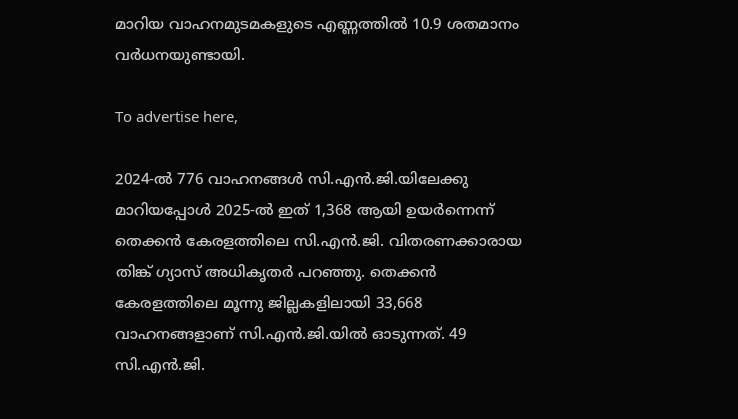മാറിയ വാഹനമുടമകളുടെ എണ്ണത്തിൽ 10.9 ശതമാനം വർധനയുണ്ടായി.

To advertise here,

2024-ൽ 776 വാഹനങ്ങൾ സി.എൻ.ജി.യിലേക്കു മാറിയപ്പോൾ 2025-ൽ ഇത് 1,368 ആയി ഉയർന്നെന്ന് തെക്കൻ കേരളത്തിലെ സി.എൻ.ജി. വിതരണക്കാരായ തിങ്ക് ഗ്യാസ് അധികൃതർ പറഞ്ഞു. തെക്കൻ കേരളത്തിലെ മൂന്നു ജില്ലകളിലായി 33,668 വാഹനങ്ങളാണ് സി.എൻ.ജി.യിൽ ഓടുന്നത്. 49 സി.എൻ.ജി.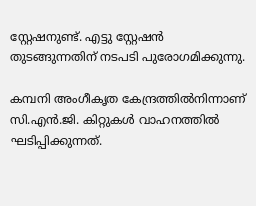സ്റ്റേഷനുണ്ട്. എട്ടു സ്റ്റേഷൻ തുടങ്ങുന്നതിന് നടപടി പുരോഗമിക്കുന്നു.

കമ്പനി അംഗീകൃത കേന്ദ്രത്തിൽനിന്നാണ് സി.എൻ.ജി. കിറ്റുകൾ വാഹനത്തിൽ ഘടിപ്പിക്കുന്നത്.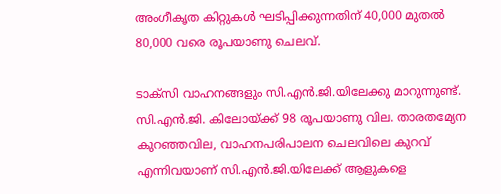അംഗീകൃത കിറ്റുകൾ ഘടിപ്പിക്കുന്നതിന് 40,000 മുതൽ 80,000 വരെ രൂപയാണു ചെലവ്.

ടാക്‌സി വാഹനങ്ങളും സി.എൻ.ജി.യിലേക്കു മാറുന്നുണ്ട്. സി.എൻ.ജി. കിലോയ്ക്ക് 98 രൂപയാണു വില. താരതമ്യേന കുറഞ്ഞവില, വാഹനപരിപാലന ചെലവിലെ കുറവ് എന്നിവയാണ് സി.എൻ.ജി.യിലേക്ക് ആളുകളെ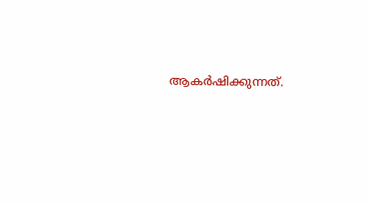ആകർഷിക്കുന്നത്.